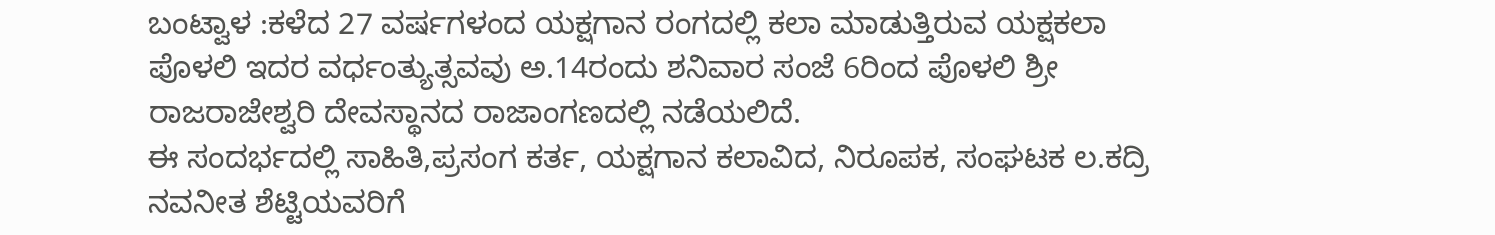ಬಂಟ್ವಾಳ :ಕಳೆದ 27 ವರ್ಷಗಳಂದ ಯಕ್ಷಗಾನ ರಂಗದಲ್ಲಿ ಕಲಾ ಮಾಡುತ್ತಿರುವ ಯಕ್ಷಕಲಾ ಪೊಳಲಿ ಇದರ ವರ್ಧಂತ್ಯುತ್ಸವವು ಅ.14ರಂದು ಶನಿವಾರ ಸಂಜೆ 6ರಿಂದ ಪೊಳಲಿ ಶ್ರೀ ರಾಜರಾಜೇಶ್ವರಿ ದೇವಸ್ಥಾನದ ರಾಜಾಂಗಣದಲ್ಲಿ ನಡೆಯಲಿದೆ.
ಈ ಸಂದರ್ಭದಲ್ಲಿ ಸಾಹಿತಿ,ಪ್ರಸಂಗ ಕರ್ತ, ಯಕ್ಷಗಾನ ಕಲಾವಿದ, ನಿರೂಪಕ, ಸಂಘಟಕ ಲ.ಕದ್ರಿ ನವನೀತ ಶೆಟ್ಟಿಯವರಿಗೆ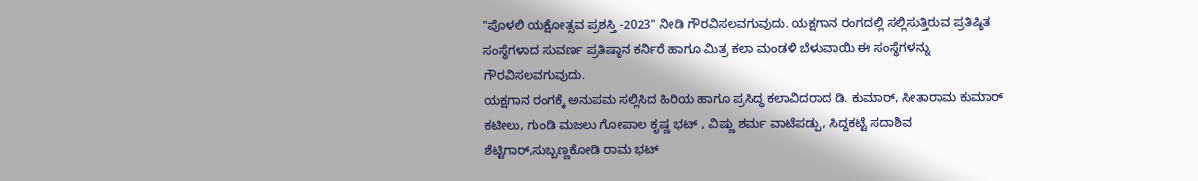"ಪೊಳಲಿ ಯಕ್ಷೋತ್ಸವ ಪ್ರಶಸ್ತಿ -2023" ನೀಡಿ ಗೌರವಿಸಲವಗುವುದು. ಯಕ್ಷಗಾನ ರಂಗದಲ್ಲಿ ಸಲ್ಲಿಸುತ್ತಿರುವ ಪ್ರತಿಷ್ಠಿತ ಸಂಸ್ಥೆಗಳಾದ ಸುವರ್ಣ ಪ್ರತಿಷ್ಠಾನ ಕರ್ನಿರೆ ಹಾಗೂ ಮಿತ್ರ ಕಲಾ ಮಂಡಳಿ ಬೆಳುವಾಯಿ ಈ ಸಂಸ್ಥೆಗಳನ್ನು ಗೌರವಿಸಲವಗುವುದು.
ಯಕ್ಷಗಾನ ರಂಗಕ್ಕೆ ಅನುಪಮ ಸಲ್ಲಿಸಿದ ಹಿರಿಯ ಹಾಗೂ ಪ್ರಸಿದ್ಧ ಕಲಾವಿದರಾದ ಡಿ. ಕುಮಾರ್, ಸೀತಾರಾಮ ಕುಮಾರ್ ಕಟೀಲು, ಗುಂಡಿ ಮಜಲು ಗೋಪಾಲ ಕೃಷ್ಣ ಭಟ್ , ವಿಷ್ಣು ಶರ್ಮ ವಾಟೆಪಡ್ಪು, ಸಿದ್ದಕಟ್ಟೆ ಸದಾಶಿವ ಶೆಟ್ಟಿಗಾರ್,ಸುಬ್ಬಣ್ಣಕೋಡಿ ರಾಮ ಭಟ್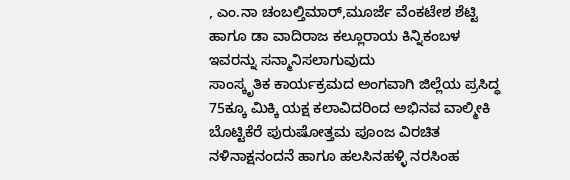, ಎಂ.ನಾ ಚಂಬಲ್ತಿಮಾರ್,ಮೂರ್ಜೆ ವೆಂಕಟೇಶ ಶೆಟ್ಟಿ ಹಾಗೂ ಡಾ ವಾದಿರಾಜ ಕಲ್ಲೂರಾಯ ಕಿನ್ನಿಕಂಬಳ ಇವರನ್ನು ಸನ್ಮಾನಿಸಲಾಗುವುದು
ಸಾಂಸ್ಕೃತಿಕ ಕಾರ್ಯಕ್ರಮದ ಅಂಗವಾಗಿ ಜಿಲ್ಲೆಯ ಪ್ರಸಿದ್ಧ 75ಕ್ಕೂ ಮಿಕ್ಕಿ ಯಕ್ಷ ಕಲಾವಿದರಿಂದ ಅಭಿನವ ವಾಲ್ಮೀಕಿ ಬೊಟ್ಟಿಕೆರೆ ಪುರುಷೋತ್ತಮ ಪೂಂಜ ವಿರಚಿತ ನಳಿನಾಕ್ಷನಂದನೆ ಹಾಗೂ ಹಲಸಿನಹಳ್ಳಿ ನರಸಿಂಹ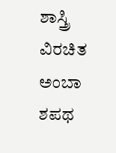ಶಾಸ್ತ್ರಿ ವಿರಚಿತ ಅಂಬಾ ಶಪಥ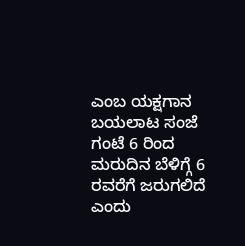ಎಂಬ ಯಕ್ಷಗಾನ ಬಯಲಾಟ ಸಂಜೆ ಗಂಟೆ 6 ರಿಂದ ಮರುದಿನ ಬೆಳಿಗ್ಗೆ 6 ರವರೆಗೆ ಜರುಗಲಿದೆ ಎಂದು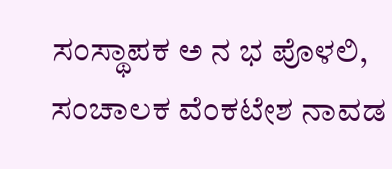ಸಂಸ್ಥಾಪಕ ಅ ನ ಭ ಪೊಳಲಿ, ಸಂಚಾಲಕ ವೆಂಕಟೇಶ ನಾವಡ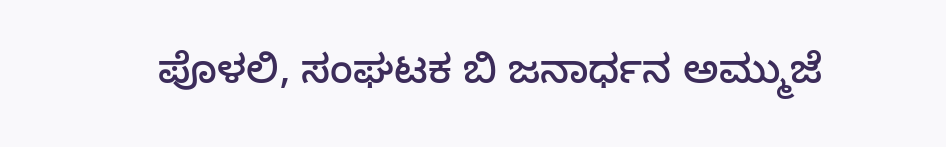ಪೊಳಲಿ, ಸಂಘಟಕ ಬಿ ಜನಾರ್ಧನ ಅಮ್ಮುಜೆ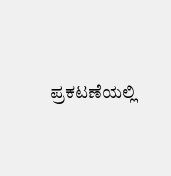ಪ್ರಕಟಣೆಯಲ್ಲಿ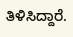ತಿಳಿಸಿದ್ದಾರೆ.